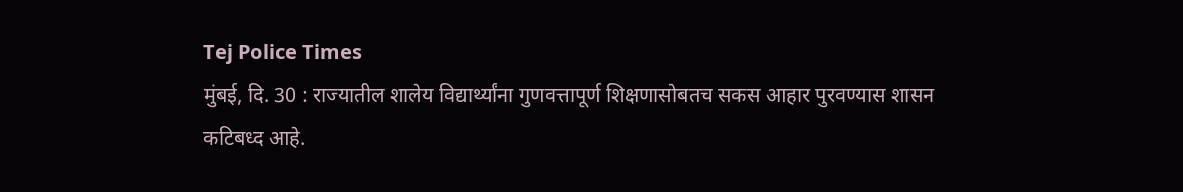Tej Police Times
मुंबई, दि. 30 : राज्यातील शालेय विद्यार्थ्यांना गुणवत्तापूर्ण शिक्षणासोबतच सकस आहार पुरवण्यास शासन कटिबध्द आहे.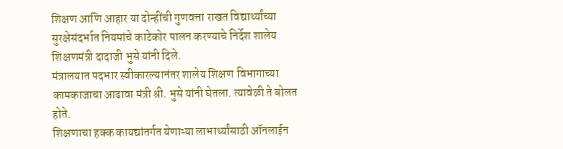शिक्षण आणि आहार या दोन्हींची गुणवत्ता राखत विद्यार्थ्यांच्या सुरक्षेसंदर्भात नियमांचे काटेकोर पालन करण्याचे निर्देश शालेय शिक्षणमंत्री दादाजी भुसे यांनी दिले.
मंत्रालयात पदभार स्वीकारल्यानंतर शालेय शिक्षण विभागाच्या कामकाजाचा आढावा मंत्री श्री. भुसे यांनी घेतला. त्यावेळी ते बोलत होते.
शिक्षणाचा हक्क कायद्यांतर्गत येणाऱ्या लाभार्थ्यांसाठी ऑनलाईन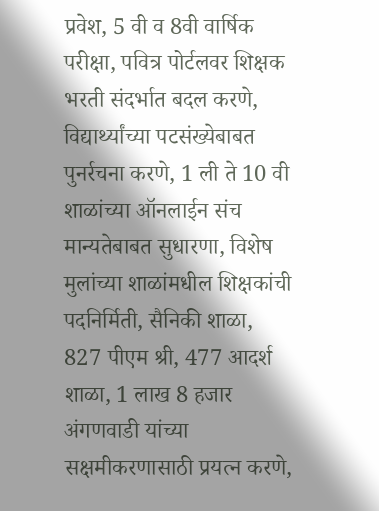प्रवेश, 5 वी व 8वी वार्षिक परीक्षा, पवित्र पोर्टलवर शिक्षक भरती संदर्भात बदल करणे, विद्यार्थ्यांच्या पटसंख्येबाबत पुनर्रचना करणे, 1 ली ते 10 वी शाळांच्या ऑनलाईन संच मान्यतेबाबत सुधारणा, विशेष मुलांच्या शाळांमधील शिक्षकांची पदनिर्मिती, सैनिकी शाळा, 827 पीएम श्री, 477 आदर्श शाळा, 1 लाख 8 हजार अंगणवाडी यांच्या सक्षमीकरणासाठी प्रयत्न करणे,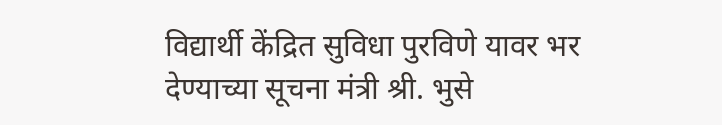विद्यार्थी केंद्रित सुविधा पुरविणे यावर भर देण्याच्या सूचना मंत्री श्री. भुसे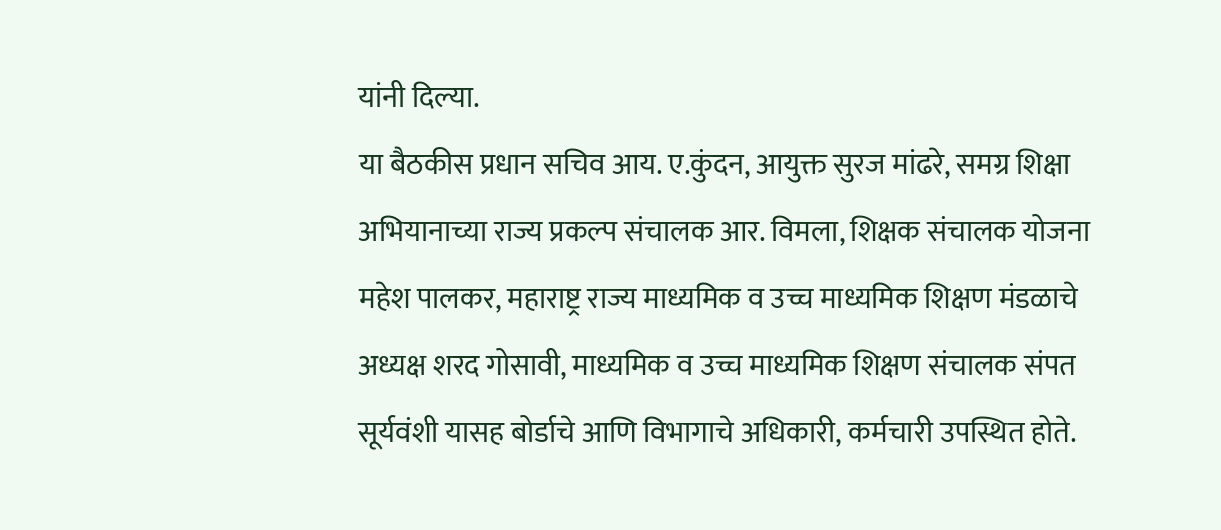यांनी दिल्या.
या बैठकीस प्रधान सचिव आय. ए.कुंदन, आयुक्त सुरज मांढरे, समग्र शिक्षा अभियानाच्या राज्य प्रकल्प संचालक आर. विमला, शिक्षक संचालक योजना महेश पालकर, महाराष्ट्र राज्य माध्यमिक व उच्च माध्यमिक शिक्षण मंडळाचे अध्यक्ष शरद गोसावी, माध्यमिक व उच्च माध्यमिक शिक्षण संचालक संपत सूर्यवंशी यासह बोर्डाचे आणि विभागाचे अधिकारी, कर्मचारी उपस्थित होते.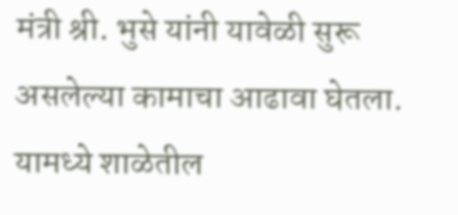मंत्री श्री. भुसे यांनी यावेळी सुरू असलेल्या कामाचा आढावा घेतला. यामध्ये शाळेतील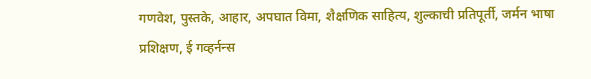गणवेश, पुस्तके, आहार, अपघात विमा, शैक्षणिक साहित्य, शुल्काची प्रतिपूर्ती, जर्मन भाषा प्रशिक्षण, ई गव्हर्नन्स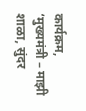कार्यक्रम, ‘मुख्यमंत्री – माझी शाळा, सुंदर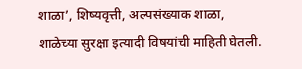शाळा’, शिष्यवृत्ती, अल्पसंख्याक शाळा, शाळेच्या सुरक्षा इत्यादी विषयांची माहिती घेतली.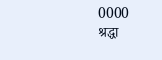0000
श्रद्धा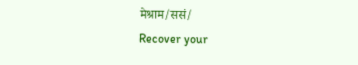मेश्राम/ससं/
Recover your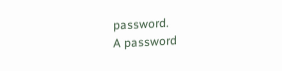password.
A password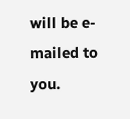will be e-mailed to you.